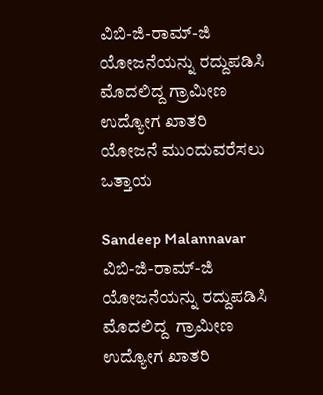ವಿಬಿ-ಜಿ-ರಾಮ್-ಜಿ ಯೋಜನೆಯನ್ನು ರದ್ದುಪಡಿಸಿ ಮೊದಲಿದ್ದ ಗ್ರಾಮೀಣ ಉದ್ಯೋಗ ಖಾತರಿ ಯೋಜನೆ ಮುಂದುವರೆಸಲು ಒತ್ತಾಯ

Sandeep Malannavar
ವಿಬಿ-ಜಿ-ರಾಮ್-ಜಿ ಯೋಜನೆಯನ್ನು ರದ್ದುಪಡಿಸಿ ಮೊದಲಿದ್ದ  ಗ್ರಾಮೀಣ ಉದ್ಯೋಗ ಖಾತರಿ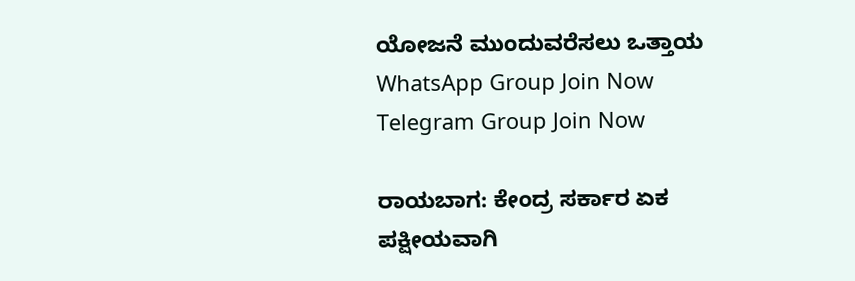ಯೋಜನೆ ಮುಂದುವರೆಸಲು ಒತ್ತಾಯ
WhatsApp Group Join Now
Telegram Group Join Now

ರಾಯಬಾಗ: ಕೇಂದ್ರ ಸರ್ಕಾರ ಏಕ ಪಕ್ಷೀಯವಾಗಿ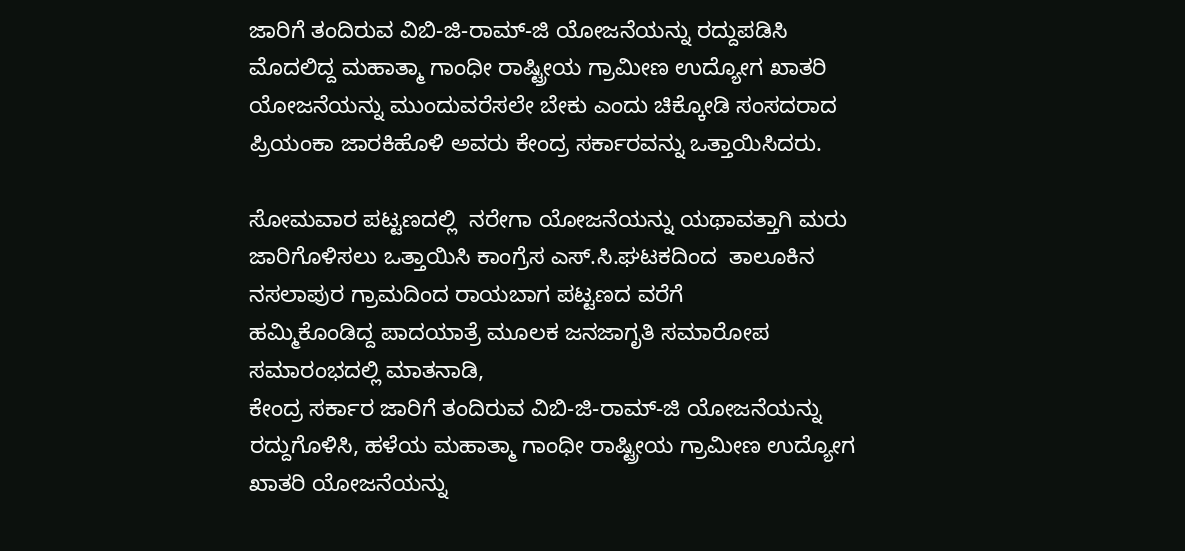ಜಾರಿಗೆ ತಂದಿರುವ ವಿಬಿ-ಜಿ-ರಾಮ್-ಜಿ ಯೋಜನೆಯನ್ನು ರದ್ದುಪಡಿಸಿ ಮೊದಲಿದ್ದ ಮಹಾತ್ಮಾ ಗಾಂಧೀ ರಾಷ್ಟ್ರೀಯ ಗ್ರಾಮೀಣ ಉದ್ಯೋಗ ಖಾತರಿ ಯೋಜನೆಯನ್ನು ಮುಂದುವರೆಸಲೇ ಬೇಕು ಎಂದು ಚಿಕ್ಕೋಡಿ ಸಂಸದರಾದ ಪ್ರಿಯಂಕಾ ಜಾರಕಿಹೊಳಿ ಅವರು ಕೇಂದ್ರ ಸರ್ಕಾರವನ್ನು ಒತ್ತಾಯಿಸಿದರು.

ಸೋಮವಾರ ಪಟ್ಟಣದಲ್ಲಿ  ನರೇಗಾ ಯೋಜನೆಯನ್ನು ಯಥಾವತ್ತಾಗಿ ಮರು ಜಾರಿಗೊಳಿಸಲು ಒತ್ತಾಯಿಸಿ ಕಾಂಗ್ರೆಸ ಎಸ್.ಸಿ.ಘಟಕದಿಂದ  ತಾಲೂಕಿನ ನಸಲಾಪುರ ಗ್ರಾಮದಿಂದ ರಾಯಬಾಗ ಪಟ್ಟಣದ ವರೆಗೆ
ಹಮ್ಮಿಕೊಂಡಿದ್ದ ಪಾದಯಾತ್ರೆ ಮೂಲಕ ಜನಜಾಗೃತಿ ಸಮಾರೋಪ ಸಮಾರಂಭದಲ್ಲಿ ಮಾತನಾಡಿ,
ಕೇಂದ್ರ ಸರ್ಕಾರ ಜಾರಿಗೆ ತಂದಿರುವ ವಿಬಿ-ಜಿ-ರಾಮ್-ಜಿ ಯೋಜನೆಯನ್ನು ರದ್ದುಗೊಳಿಸಿ, ಹಳೆಯ ಮಹಾತ್ಮಾ ಗಾಂಧೀ ರಾಷ್ಟ್ರೀಯ ಗ್ರಾಮೀಣ ಉದ್ಯೋಗ ಖಾತರಿ ಯೋಜನೆಯನ್ನು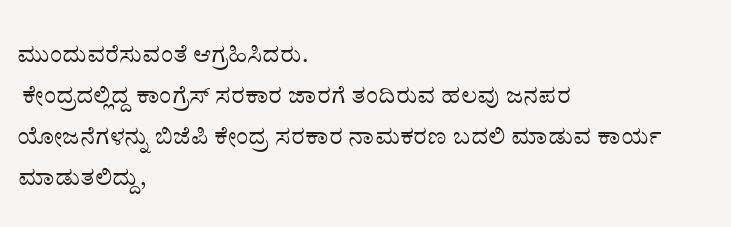ಮುಂದುವರೆಸುವಂತೆ ಆಗ್ರಹಿಸಿದರು.
 ಕೇಂದ್ರದಲ್ಲಿದ್ದ ಕಾಂಗ್ರೆಸ್ ಸರಕಾರ ಜಾರಗೆ ತಂದಿರುವ ಹಲವು ಜನಪರ ಯೋಜನೆಗಳನ್ನು ಬಿಜೆಪಿ ಕೇಂದ್ರ ಸರಕಾರ ನಾಮಕರಣ ಬದಲಿ ಮಾಡುವ ಕಾರ್ಯ ಮಾಡುತಲಿದ್ದು,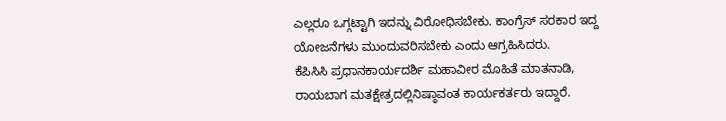ಎಲ್ಲರೂ ಒಗ್ಗಟ್ಟಾಗಿ ಇದನ್ನು ವಿರೋಧಿಸಬೇಕು. ಕಾಂಗ್ರೆಸ್ ಸರಕಾರ ಇದ್ದ ಯೋಜನೆಗಳು ಮುಂದುವರಿಸಬೇಕು ಎಂದು ಆಗ್ರಹಿಸಿದರು.
ಕೆಪಿಸಿಸಿ ಪ್ರಧಾನಕಾರ್ಯದರ್ಶಿ ಮಹಾವೀರ ಮೊಹಿತೆ ಮಾತನಾಡಿ, ರಾಯಬಾಗ ಮತಕ್ಷೇತ್ರದಲ್ಲಿ‌ನಿಷ್ಠಾವಂತ ಕಾರ್ಯಕರ್ತರು ಇದ್ದಾರೆ.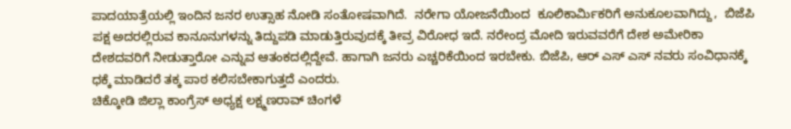ಪಾದಯಾತ್ರೆಯಲ್ಲಿ ಇಂದಿನ ಜನರ ಉತ್ಸಾಹ ನೋಡಿ ಸಂತೋಷವಾಗಿದೆ.  ನರೇಗಾ ಯೋಜನೆಯಿಂದ  ಕೂಲಿಕಾರ್ಮಿಕರಿಗೆ ಅನುಕೂಲವಾಗಿದ್ದು,  ಬಿಜೆಪಿ ಪಕ್ಷ ಅದರಲ್ಲಿರುವ ಕಾನೂನುಗಳನ್ನು ತಿದ್ದುಪಡಿ ಮಾಡುತ್ತಿರುವುದಕ್ಕೆ ತೀವ್ರ ವಿರೋಧ ಇದೆ. ನರೇಂದ್ರ ಮೋದಿ‌ ಇರುವವರೆಗೆ ದೇಶ ಅಮೇರಿಕಾ ದೇಶದವರಿಗೆ ನೀಡುತ್ತಾರೋ ಎನ್ನುವ ಆತಂಕದಲ್ಲಿದ್ದೇವೆ. ಹಾಗಾಗಿ ಜನರು ಎಚ್ಚರಿಕೆಯಿಂದ ಇರಬೇಕು. ಬಿಜೆಪಿ, ಆರ್ ಎಸ್ ಎಸ್ ನವರು ಸಂವಿಧಾನಕ್ಕೆ ಧಕ್ಕೆ ಮಾಡಿದರೆ ತಕ್ಕ ಪಾಠ ಕಲಿಸಬೇಕಾಗುತ್ತದೆ ಎಂದರು.
ಚಿಕ್ಕೋಡಿ ಜಿಲ್ಲಾ ಕಾಂಗ್ರೆಸ್ ಅಧ್ಯಕ್ಷ ಲಕ್ಷ್ಮಣರಾವ್ ಚಿಂಗಳೆ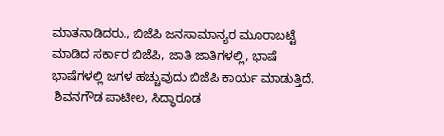ಮಾತನಾಡಿದರು., ಬಿಜೆಪಿ ಜನಸಾಮಾನ್ಯರ ಮೂರಾಬಟ್ಟೆ ಮಾಡಿದ ಸರ್ಕಾರ ಬಿಜೆಪಿ, ಜಾತಿ ಜಾತಿಗಳಲ್ಲಿ, ಭಾಷೆ ಭಾಷೆಗಳಲ್ಲಿ ಜಗಳ ಹಚ್ಚುವುದು ಬಿಜೆಪಿ ಕಾರ್ಯ ಮಾಡುತ್ತಿದೆ.
 ಶಿವನಗೌಡ ಪಾಟೀಲ, ಸಿದ್ಧಾರೂಡ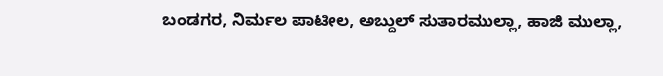ಬಂಡಗರ, ನಿರ್ಮಲ ಪಾಟೀಲ, ಅಬ್ದುಲ್ ಸುತಾರಮುಲ್ಲಾ, ಹಾಜಿ ಮುಲ್ಲಾ,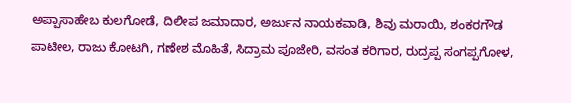ಅಪ್ಪಾಸಾಹೇಬ ಕುಲಗೋಡೆ, ದಿಲೀಪ ಜಮಾದಾರ, ಅರ್ಜುನ ನಾಯಕವಾಡಿ, ಶಿವು ಮರಾಯಿ, ಶಂಕರಗೌಡ ಪಾಟೀಲ, ರಾಜು ಕೋಟಗಿ, ಗಣೇಶ ಮೊಹಿತೆ, ಸಿದ್ರಾಮ ಪೂಜೇರಿ, ವಸಂತ ಕರಿಗಾರ, ರುದ್ರಪ್ಪ ಸಂಗಪ್ಪಗೋಳ,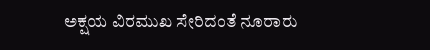ಅಕ್ಷಯ ವಿರಮುಖ ಸೇರಿದಂತೆ ನೂರಾರು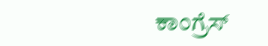ಕಾಂಗ್ರೆಸ್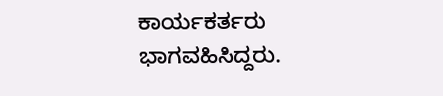ಕಾರ್ಯಕರ್ತರು ಭಾಗವಹಿಸಿದ್ದರು.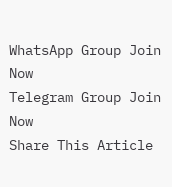WhatsApp Group Join Now
Telegram Group Join Now
Share This Article